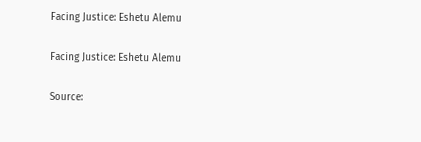Facing Justice: Eshetu Alemu

Facing Justice: Eshetu Alemu

Source: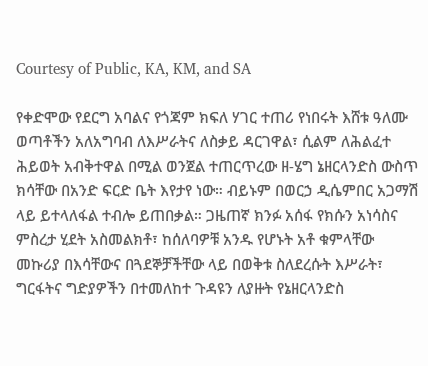Courtesy of Public, KA, KM, and SA

የቀድሞው የደርግ አባልና የጎጃም ክፍለ ሃገር ተጠሪ የነበሩት እሸቱ ዓለሙ ወጣቶችን አለአግባብ ለእሥራትና ለስቃይ ዳርገዋል፣ ሲልም ለሕልፈተ ሕይወት አብቅተዋል በሚል ወንጀል ተጠርጥረው ዘ-ሄግ ኔዘርላንድስ ውስጥ ክሳቸው በአንድ ፍርድ ቤት እየታየ ነው። ብይኑም በወርኃ ዲሴምበር አጋማሽ ላይ ይተላለፋል ተብሎ ይጠበቃል። ጋዜጠኛ ክንፉ አሰፋ የክሱን አነሳስና ምስረታ ሂደት አስመልክቶ፣ ከሰለባዎቹ አንዱ የሆኑት አቶ ቁምላቸው መኩሪያ በእሳቸውና በጓደኞቻችቸው ላይ በወቅቱ ስለደረሱት እሥራት፣ ግርፋትና ግድያዎችን በተመለከተ ጉዳዩን ለያዙት የኔዘርላንድስ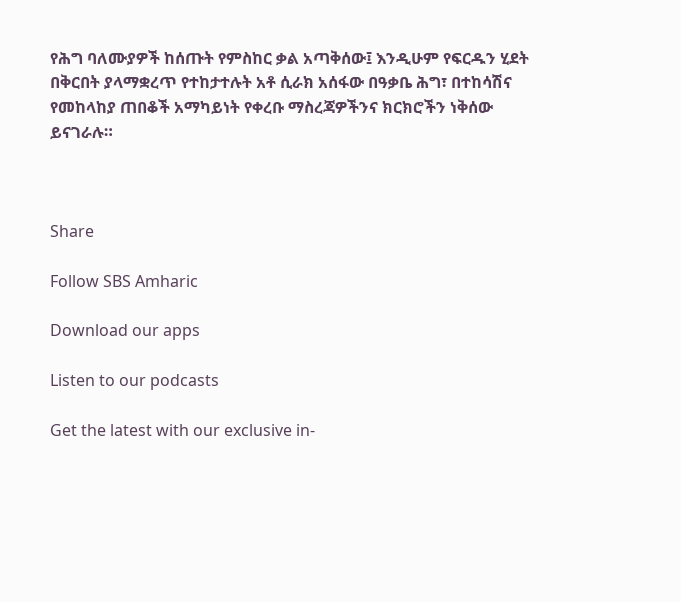የሕግ ባለሙያዎች ከሰጡት የምስከር ቃል አጣቅሰው፤ እንዲሁም የፍርዱን ሂደት በቅርበት ያላማቋረጥ የተከታተሉት አቶ ሲራክ አሰፋው በዓቃቤ ሕግ፣ በተከሳሽና የመከላከያ ጠበቆች አማካይነት የቀረቡ ማስረጃዎችንና ክርክሮችን ነቅሰው ይናገራሉ።



Share

Follow SBS Amharic

Download our apps

Listen to our podcasts

Get the latest with our exclusive in-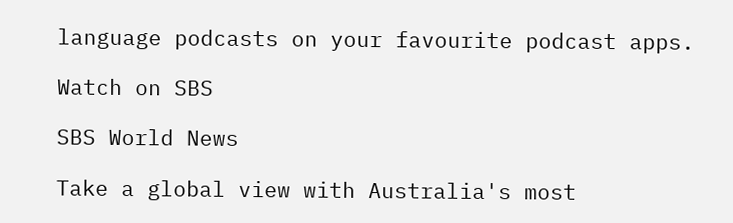language podcasts on your favourite podcast apps.

Watch on SBS

SBS World News

Take a global view with Australia's most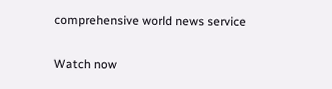comprehensive world news service

Watch now